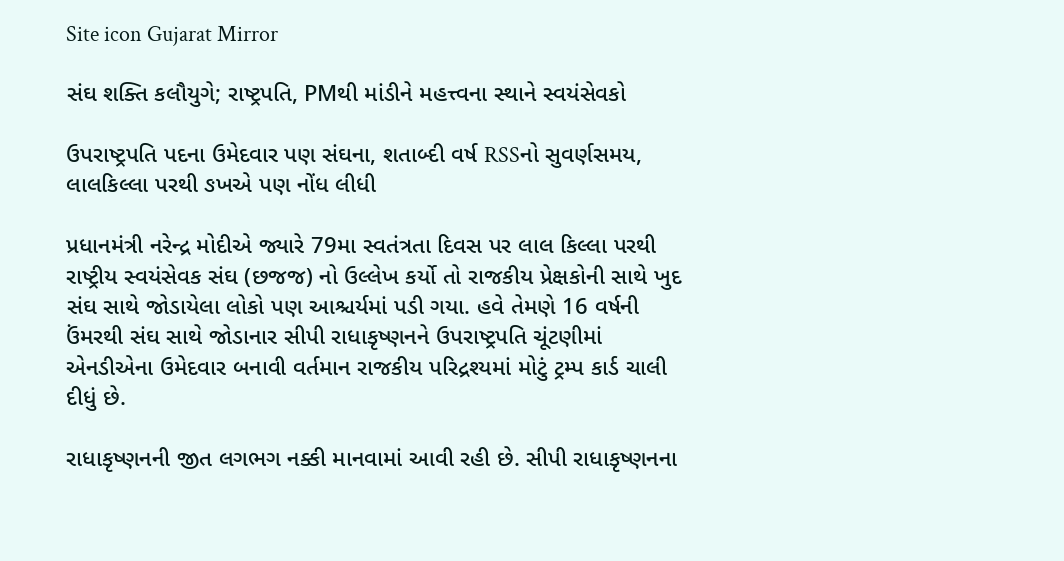Site icon Gujarat Mirror

સંઘ શક્તિ કલૌયુગે; રાષ્ટ્રપતિ, PMથી માંડીને મહત્ત્વના સ્થાને સ્વયંસેવકો

ઉપરાષ્ટ્રપતિ પદના ઉમેદવાર પણ સંઘના, શતાબ્દી વર્ષ RSSનો સુવર્ણસમય, લાલકિલ્લા પરથી ઙખએ પણ નોંધ લીધી

પ્રધાનમંત્રી નરેન્દ્ર મોદીએ જ્યારે 79મા સ્વતંત્રતા દિવસ પર લાલ કિલ્લા પરથી રાષ્ટ્રીય સ્વયંસેવક સંઘ (છજજ) નો ઉલ્લેખ કર્યો તો રાજકીય પ્રેક્ષકોની સાથે ખુદ સંઘ સાથે જોડાયેલા લોકો પણ આશ્ચર્યમાં પડી ગયા. હવે તેમણે 16 વર્ષની ઉંમરથી સંઘ સાથે જોડાનાર સીપી રાધાકૃષ્ણનને ઉપરાષ્ટ્રપતિ ચૂંટણીમાં એનડીએના ઉમેદવાર બનાવી વર્તમાન રાજકીય પરિદ્રશ્યમાં મોટું ટ્રમ્પ કાર્ડ ચાલી દીધું છે.

રાધાકૃષ્ણનની જીત લગભગ નક્કી માનવામાં આવી રહી છે. સીપી રાધાકૃષ્ણનના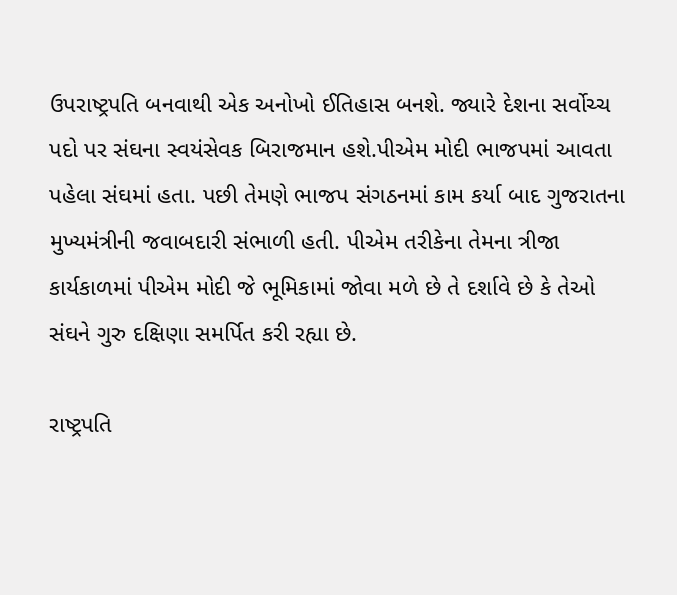ઉપરાષ્ટ્રપતિ બનવાથી એક અનોખો ઈતિહાસ બનશે. જ્યારે દેશના સર્વોચ્ચ પદો પર સંઘના સ્વયંસેવક બિરાજમાન હશે.પીએમ મોદી ભાજપમાં આવતા પહેલા સંઘમાં હતા. પછી તેમણે ભાજપ સંગઠનમાં કામ કર્યા બાદ ગુજરાતના મુખ્યમંત્રીની જવાબદારી સંભાળી હતી. પીએમ તરીકેના તેમના ત્રીજા કાર્યકાળમાં પીએમ મોદી જે ભૂમિકામાં જોવા મળે છે તે દર્શાવે છે કે તેઓ સંઘને ગુરુ દક્ષિણા સમર્પિત કરી રહ્યા છે.

રાષ્ટ્રપતિ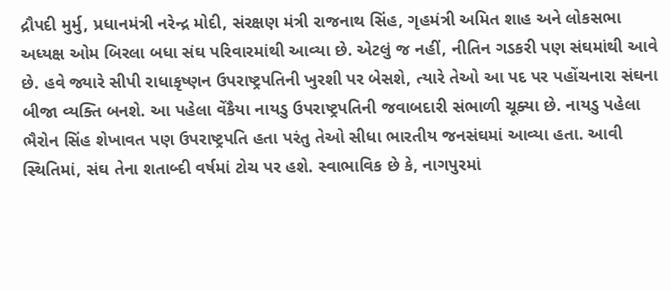દ્રૌપદી મુર્મુ, પ્રધાનમંત્રી નરેન્દ્ર મોદી, સંરક્ષણ મંત્રી રાજનાથ સિંહ, ગૃહમંત્રી અમિત શાહ અને લોકસભા અધ્યક્ષ ઓમ બિરલા બધા સંઘ પરિવારમાંથી આવ્યા છે. એટલું જ નહીં, નીતિન ગડકરી પણ સંઘમાંથી આવે છે. હવે જ્યારે સીપી રાધાકૃષ્ણન ઉપરાષ્ટ્રપતિની ખુરશી પર બેસશે, ત્યારે તેઓ આ પદ પર પહોંચનારા સંઘના બીજા વ્યક્તિ બનશે. આ પહેલા વેંકૈયા નાયડુ ઉપરાષ્ટ્રપતિની જવાબદારી સંભાળી ચૂક્યા છે. નાયડુ પહેલા ભૈરોન સિંહ શેખાવત પણ ઉપરાષ્ટ્રપતિ હતા પરંતુ તેઓ સીધા ભારતીય જનસંઘમાં આવ્યા હતા. આવી સ્થિતિમાં, સંઘ તેના શતાબ્દી વર્ષમાં ટોચ પર હશે. સ્વાભાવિક છે કે, નાગપુરમાં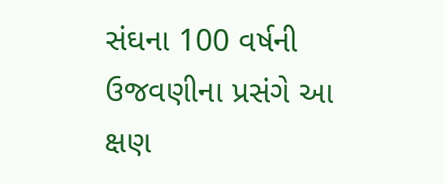સંઘના 100 વર્ષની ઉજવણીના પ્રસંગે આ ક્ષણ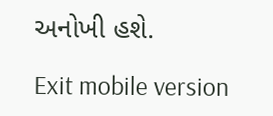અનોખી હશે.

Exit mobile version